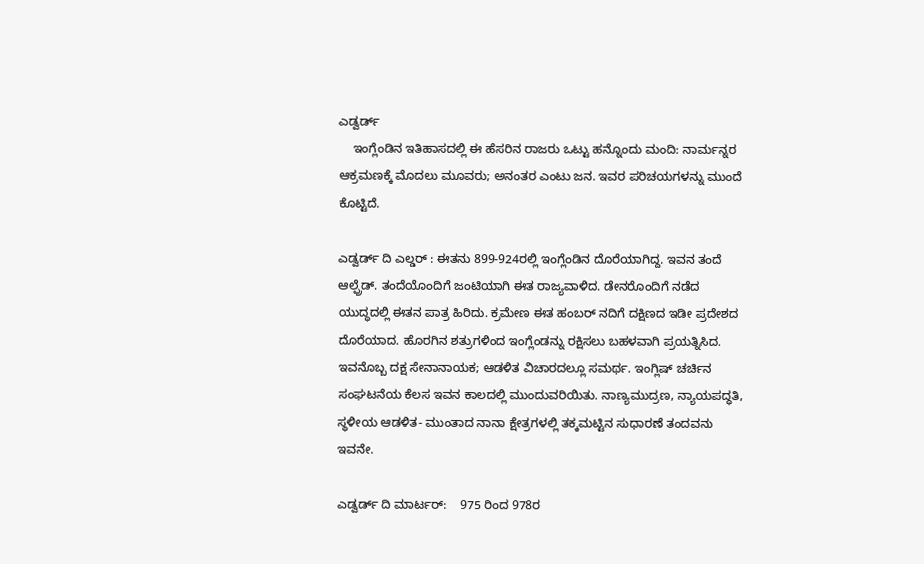ಎಡ್ವರ್ಡ್
    ಇಂಗ್ಲೆಂಡಿನ ಇತಿಹಾಸದಲ್ಲಿ ಈ ಹೆಸರಿನ ರಾಜರು ಒಟ್ಟು ಹನ್ನೊಂದು ಮಂದಿ: ನಾರ್ಮನ್ನರ ಆಕ್ರಮಣಕ್ಕೆ ಮೊದಲು ಮೂವರು; ಅನಂತರ ಎಂಟು ಜನ. ಇವರ ಪರಿಚಯಗಳನ್ನು ಮುಂದೆ ಕೊಟ್ಟಿದೆ.

ಎಡ್ವರ್ಡ್ ದಿ ಎಲ್ಡರ್ : ಈತನು 899-924ರಲ್ಲಿ ಇಂಗ್ಲೆಂಡಿನ ದೊರೆಯಾಗಿದ್ದ. ಇವನ ತಂದೆ ಆಲ್ಫ್ರೆಡ್. ತಂದೆಯೊಂದಿಗೆ ಜಂಟಿಯಾಗಿ ಈತ ರಾಜ್ಯವಾಳಿದ. ಡೇನರೊಂದಿಗೆ ನಡೆದ ಯುದ್ಧದಲ್ಲಿ ಈತನ ಪಾತ್ರ ಹಿರಿದು. ಕ್ರಮೇಣ ಈತ ಹಂಬರ್ ನದಿಗೆ ದಕ್ಷಿಣದ ಇಡೀ ಪ್ರದೇಶದ ದೊರೆಯಾದ. ಹೊರಗಿನ ಶತ್ರುಗಳಿಂದ ಇಂಗ್ಲೆಂಡನ್ನು ರಕ್ಷಿಸಲು ಬಹಳವಾಗಿ ಪ್ರಯತ್ನಿಸಿದ. ಇವನೊಬ್ಬ ದಕ್ಷ ಸೇನಾನಾಯಕ; ಆಡಳಿತ ವಿಚಾರದಲ್ಲೂ ಸಮರ್ಥ. ಇಂಗ್ಲಿಷ್ ಚರ್ಚಿನ ಸಂಘಟನೆಯ ಕೆಲಸ ಇವನ ಕಾಲದಲ್ಲಿ ಮುಂದುವರಿಯಿತು. ನಾಣ್ಯಮುದ್ರಣ, ನ್ಯಾಯಪದ್ಧತಿ, ಸ್ಥಳೀಯ ಆಡಳಿತ- ಮುಂತಾದ ನಾನಾ ಕ್ಷೇತ್ರಗಳಲ್ಲಿ ತಕ್ಕಮಟ್ಟಿನ ಸುಧಾರಣೆ ತಂದವನು ಇವನೇ.

ಎಡ್ವರ್ಡ್ ದಿ ಮಾರ್ಟರ್:    975 ರಿಂದ 978ರ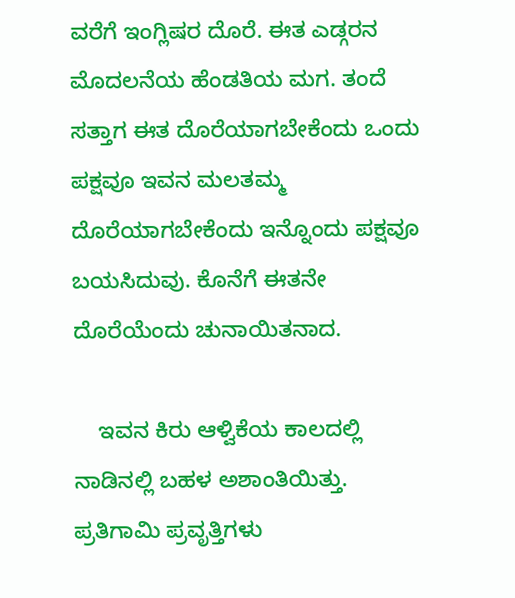ವರೆಗೆ ಇಂಗ್ಲಿಷರ ದೊರೆ. ಈತ ಎಡ್ಗರನ ಮೊದಲನೆಯ ಹೆಂಡತಿಯ ಮಗ. ತಂದೆ ಸತ್ತಾಗ ಈತ ದೊರೆಯಾಗಬೇಕೆಂದು ಒಂದು ಪಕ್ಷವೂ ಇವನ ಮಲತಮ್ಮ ದೊರೆಯಾಗಬೇಕೆಂದು ಇನ್ನೊಂದು ಪಕ್ಷವೂ ಬಯಸಿದುವು. ಕೊನೆಗೆ ಈತನೇ ದೊರೆಯೆಂದು ಚುನಾಯಿತನಾದ.

    ಇವನ ಕಿರು ಆಳ್ವಿಕೆಯ ಕಾಲದಲ್ಲಿ ನಾಡಿನಲ್ಲಿ ಬಹಳ ಅಶಾಂತಿಯಿತ್ತು. ಪ್ರತಿಗಾಮಿ ಪ್ರವೃತ್ತಿಗಳು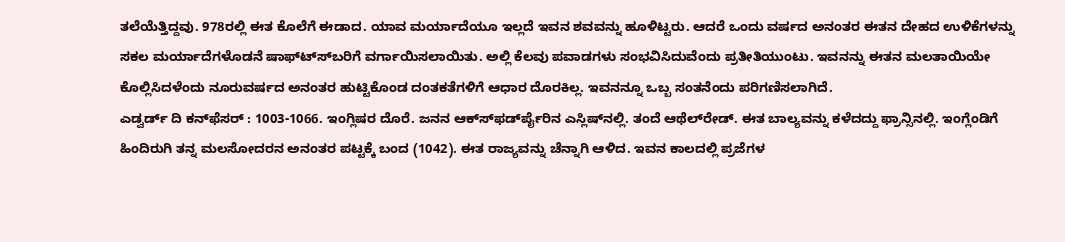ತಲೆಯೆತ್ತಿದ್ದವು. 978ರಲ್ಲಿ ಈತ ಕೊಲೆಗೆ ಈಡಾದ. ಯಾವ ಮರ್ಯಾದೆಯೂ ಇಲ್ಲದೆ ಇವನ ಶವವನ್ನು ಹೂಳಿಟ್ಟರು. ಆದರೆ ಒಂದು ವರ್ಷದ ಅನಂತರ ಈತನ ದೇಹದ ಉಳಿಕೆಗಳನ್ನು ಸಕಲ ಮರ್ಯಾದೆಗಳೊಡನೆ ಷಾಫ್ಟ್ಸ್‍ಬರಿಗೆ ವರ್ಗಾಯಿಸಲಾಯಿತು. ಅಲ್ಲಿ ಕೆಲವು ಪವಾಡಗಳು ಸಂಭವಿಸಿದುವೆಂದು ಪ್ರತೀತಿಯುಂಟು. ಇವನನ್ನು ಈತನ ಮಲತಾಯಿಯೇ ಕೊಲ್ಲಿಸಿದಳೆಂದು ನೂರುವರ್ಷದ ಅನಂತರ ಹುಟ್ಟಿಕೊಂಡ ದಂತಕತೆಗಳಿಗೆ ಆಧಾರ ದೊರಕಿಲ್ಲ. ಇವನನ್ನೂ ಒಬ್ಬ ಸಂತನೆಂದು ಪರಿಗಣಿಸಲಾಗಿದೆ.
ಎಡ್ವರ್ಡ್ ದಿ ಕನ್‍ಫೆಸರ್ : 1003-1066. ಇಂಗ್ಲಿಷರ ದೊರೆ. ಜನನ ಆಕ್ಸ್‍ಫರ್ಡ್‍ಪೈರಿನ ಎಸ್ಲಿಷ್‍ನಲ್ಲಿ. ತಂದೆ ಆಥೆಲ್‍ರೇಡ್. ಈತ ಬಾಲ್ಯವನ್ನು ಕಳೆದದ್ದು ಫ್ರಾನ್ಸಿನಲ್ಲಿ. ಇಂಗ್ಲೆಂಡಿಗೆ ಹಿಂದಿರುಗಿ ತನ್ನ ಮಲಸೋದರನ ಅನಂತರ ಪಟ್ಟಕ್ಕೆ ಬಂದ (1042). ಈತ ರಾಜ್ಯವನ್ನು ಚೆನ್ನಾಗಿ ಆಳಿದ. ಇವನ ಕಾಲದಲ್ಲಿ ಪ್ರಜೆಗಳ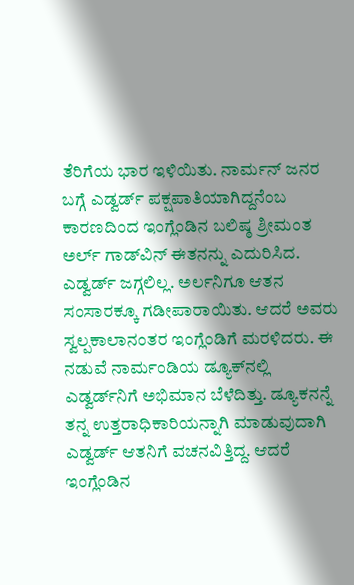ತೆರಿಗೆಯ ಭಾರ ಇಳಿಯಿತು. ನಾರ್ಮನ್ ಜನರ ಬಗ್ಗೆ ಎಡ್ವರ್ಡ್ ಪಕ್ಷಪಾತಿಯಾಗಿದ್ದನೆಂಬ ಕಾರಣದಿಂದ ಇಂಗ್ಲೆಂಡಿನ ಬಲಿಷ್ಠ ಶ್ರೀಮಂತ ಅರ್ಲ್ ಗಾಡ್‍ವಿನ್ ಈತನನ್ನು ಎದುರಿಸಿದ. ಎಡ್ವರ್ಡ್ ಜಗ್ಗಲಿಲ್ಲ. ಅರ್ಲನಿಗೂ ಆತನ ಸಂಸಾರಕ್ಕೂ ಗಡೀಪಾರಾಯಿತು. ಆದರೆ ಅವರು ಸ್ವಲ್ಪಕಾಲಾನಂತರ ಇಂಗ್ಲೆಂಡಿಗೆ ಮರಳಿದರು. ಈ ನಡುವೆ ನಾರ್ಮಂಡಿಯ ಡ್ಯೂಕ್‍ನಲ್ಲಿ ಎಡ್ವರ್ಡ್‍ನಿಗೆ ಅಭಿಮಾನ ಬೆಳೆದಿತ್ತು. ಡ್ಯೂಕನನ್ನೆ ತನ್ನ ಉತ್ತರಾಧಿಕಾರಿಯನ್ನಾಗಿ ಮಾಡುವುದಾಗಿ ಎಡ್ವರ್ಡ್ ಆತನಿಗೆ ವಚನವಿತ್ತಿದ್ದ. ಆದರೆ ಇಂಗ್ಲೆಂಡಿನ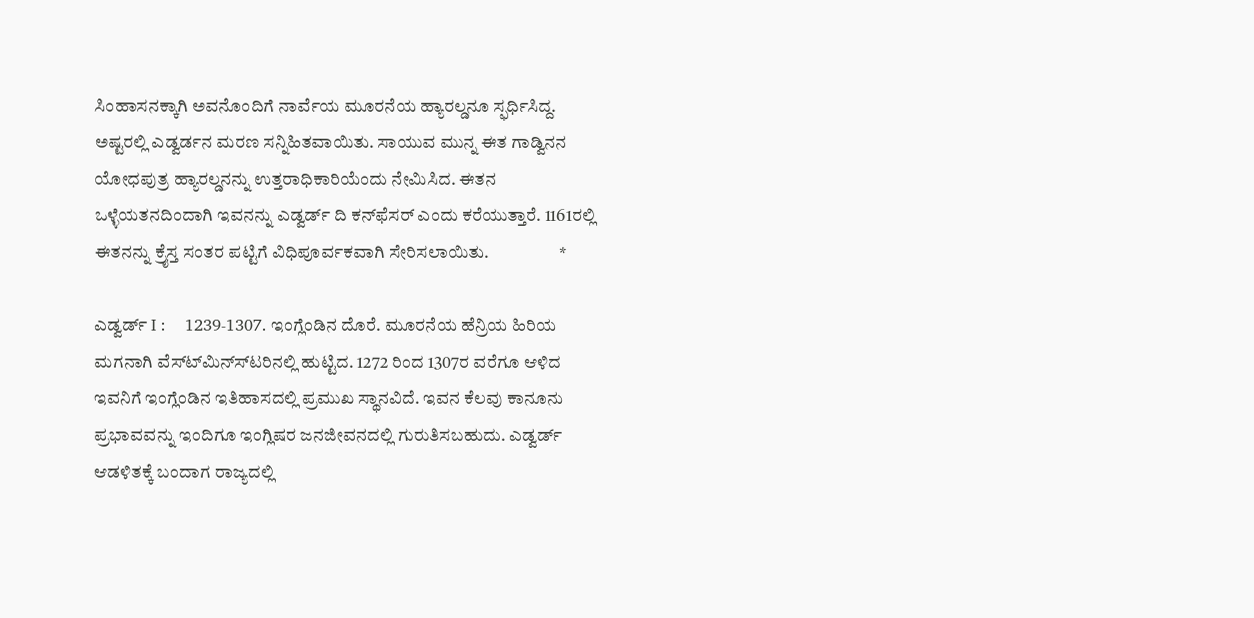ಸಿಂಹಾಸನಕ್ಕಾಗಿ ಅವನೊಂದಿಗೆ ನಾರ್ವೆಯ ಮೂರನೆಯ ಹ್ಯಾರಲ್ಡನೂ ಸ್ಫರ್ಧಿಸಿದ್ದ. ಅಷ್ಟರಲ್ಲಿ ಎಡ್ವರ್ಡನ ಮರಣ ಸನ್ನಿಹಿತವಾಯಿತು. ಸಾಯುವ ಮುನ್ನ ಈತ ಗಾಡ್ವಿನನ ಯೋಧಪುತ್ರ ಹ್ಯಾರಲ್ಡನನ್ನು ಉತ್ತರಾಧಿಕಾರಿಯೆಂದು ನೇಮಿಸಿದ. ಈತನ ಒಳ್ಳೆಯತನದಿಂದಾಗಿ ಇವನನ್ನು ಎಡ್ವರ್ಡ್ ದಿ ಕನ್‍ಫೆಸರ್ ಎಂದು ಕರೆಯುತ್ತಾರೆ. 1161ರಲ್ಲಿ ಈತನನ್ನು ಕ್ರೈಸ್ತ ಸಂತರ ಪಟ್ಟಿಗೆ ವಿಧಿಪೂರ್ವಕವಾಗಿ ಸೇರಿಸಲಾಯಿತು.                    *

ಎಡ್ವರ್ಡ್ I :    1239-1307. ಇಂಗ್ಲೆಂಡಿನ ದೊರೆ. ಮೂರನೆಯ ಹೆನ್ರಿಯ ಹಿರಿಯ ಮಗನಾಗಿ ವೆಸ್ಟ್‍ಮಿನ್ಸ್‍ಟರಿನಲ್ಲಿ ಹುಟ್ಟಿದ. 1272 ರಿಂದ 1307ರ ವರೆಗೂ ಆಳಿದ ಇವನಿಗೆ ಇಂಗ್ಲೆಂಡಿನ ಇತಿಹಾಸದಲ್ಲಿ ಪ್ರಮುಖ ಸ್ಥಾನವಿದೆ. ಇವನ ಕೆಲವು ಕಾನೂನು ಪ್ರಭಾವವನ್ನು ಇಂದಿಗೂ ಇಂಗ್ಲಿಷರ ಜನಜೀವನದಲ್ಲಿ ಗುರುತಿಸಬಹುದು. ಎಡ್ವರ್ಡ್ ಆಡಳಿತಕ್ಕೆ ಬಂದಾಗ ರಾಜ್ಯದಲ್ಲಿ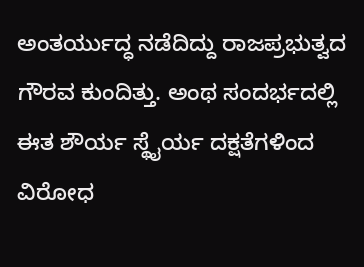ಅಂತರ್ಯುದ್ಧ ನಡೆದಿದ್ದು ರಾಜಪ್ರಭುತ್ವದ ಗೌರವ ಕುಂದಿತ್ತು. ಅಂಥ ಸಂದರ್ಭದಲ್ಲಿ ಈತ ಶೌರ್ಯ ಸ್ಥೈರ್ಯ ದಕ್ಷತೆಗಳಿಂದ ವಿರೋಧ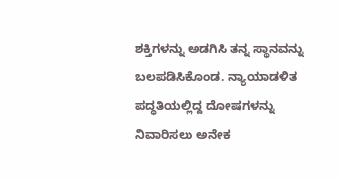ಶಕ್ತಿಗಳನ್ನು ಅಡಗಿಸಿ ತನ್ನ ಸ್ಥಾನವನ್ನು ಬಲಪಡಿಸಿಕೊಂಡ. ನ್ಯಾಯಾಡಳಿತ ಪದ್ಧತಿಯಲ್ಲಿದ್ದ ದೋಷಗಳನ್ನು ನಿವಾರಿಸಲು ಅನೇಕ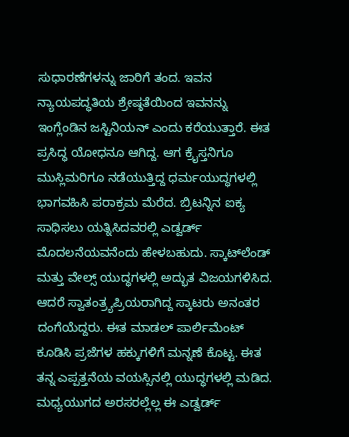ಸುಧಾರಣೆಗಳನ್ನು ಜಾರಿಗೆ ತಂದ. ಇವನ ನ್ಯಾಯಪದ್ಧತಿಯ ಶ್ರೇಷ್ಠತೆಯಿಂದ ಇವನನ್ನು ಇಂಗ್ಲೆಂಡಿನ ಜಸ್ಟಿನಿಯನ್ ಎಂದು ಕರೆಯುತ್ತಾರೆ. ಈತ ಪ್ರಸಿದ್ಧ ಯೋಧನೂ ಆಗಿದ್ದ. ಆಗ ಕ್ರೈಸ್ತನಿಗೂ ಮುಸ್ಲಿಮರಿಗೂ ನಡೆಯುತ್ತಿದ್ದ ಧರ್ಮಯುದ್ಧಗಳಲ್ಲಿ ಭಾಗವಹಿಸಿ ಪರಾಕ್ರಮ ಮೆರೆದ. ಬ್ರಿಟನ್ನಿನ ಐಕ್ಯ ಸಾಧಿಸಲು ಯತ್ನಿಸಿದವರಲ್ಲಿ ಎಡ್ವರ್ಡ್ ಮೊದಲನೆಯವನೆಂದು ಹೇಳಬಹುದು. ಸ್ಕಾಟ್‍ಲೆಂಡ್ ಮತ್ತು ವೇಲ್ಸ್ ಯುದ್ಧಗಳಲ್ಲಿ ಅದ್ಭುತ ವಿಜಯಗಳಿಸಿದ. ಆದರೆ ಸ್ವಾತಂತ್ರ್ಯಪ್ರಿಯರಾಗಿದ್ದ ಸ್ಕಾಟರು ಅನಂತರ ದಂಗೆಯೆದ್ದರು. ಈತ ಮಾಡಲ್ ಪಾರ್ಲಿಮೆಂಟ್ ಕೂಡಿಸಿ ಪ್ರಜೆಗಳ ಹಕ್ಕುಗಳಿಗೆ ಮನ್ನಣೆ ಕೊಟ್ಟ. ಈತ ತನ್ನ ಎಪ್ಪತ್ತನೆಯ ವಯಸ್ಸಿನಲ್ಲಿ ಯುದ್ಧಗಳಲ್ಲಿ ಮಡಿದ. ಮಧ್ಯಯುಗದ ಅರಸರಲ್ಲೆಲ್ಲ ಈ ಎಡ್ವರ್ಡ್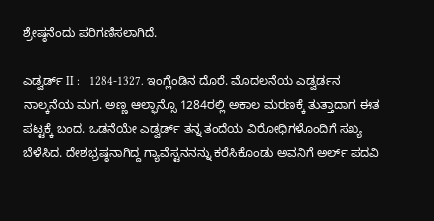ಶ್ರೇಷ್ಠನೆಂದು ಪರಿಗಣಿಸಲಾಗಿದೆ.

ಎಡ್ವರ್ಡ್ II :   1284-1327. ಇಂಗ್ಲೆಂಡಿನ ದೊರೆ. ಮೊದಲನೆಯ ಎಡ್ವರ್ಡನ ನಾಲ್ಕನೆಯ ಮಗ. ಅಣ್ಣ ಆಲ್ಫಾನ್ಸೊ 1284ರಲ್ಲಿ ಅಕಾಲ ಮರಣಕ್ಕೆ ತುತ್ತಾದಾಗ ಈತ ಪಟ್ಟಕ್ಕೆ ಬಂದ. ಒಡನೆಯೇ ಎಡ್ವರ್ಡ್ ತನ್ನ ತಂದೆಯ ವಿರೋಧಿಗಳೊಂದಿಗೆ ಸಖ್ಯ ಬೆಳೆಸಿದ. ದೇಶಭ್ರಷ್ಠನಾಗಿದ್ದ ಗ್ಯಾವೆಸ್ಟನನನ್ನು ಕರೆಸಿಕೊಂಡು ಅವನಿಗೆ ಅರ್ಲ್ ಪದವಿ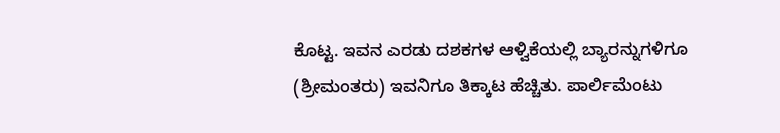ಕೊಟ್ಟ. ಇವನ ಎರಡು ದಶಕಗಳ ಆಳ್ವಿಕೆಯಲ್ಲಿ ಬ್ಯಾರನ್ನುಗಳಿಗೂ (ಶ್ರೀಮಂತರು) ಇವನಿಗೂ ತಿಕ್ಕಾಟ ಹೆಚ್ಚಿತು. ಪಾರ್ಲಿಮೆಂಟು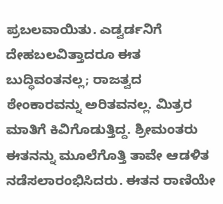ಪ್ರಬಲವಾಯಿತು. ಎಡ್ವರ್ಡನಿಗೆ ದೇಹಬಲವಿತ್ತಾದರೂ ಈತ ಬುದ್ಧಿವಂತನಲ್ಲ; ರಾಜತ್ವದ ಠೇಂಕಾರವನ್ನು ಅರಿತವನಲ್ಲ. ಮಿತ್ರರ ಮಾತಿಗೆ ಕಿವಿಗೊಡುತ್ತಿದ್ದ. ಶ್ರೀಮಂತರು ಈತನನ್ನು ಮೂಲೆಗೊತ್ತಿ ತಾವೇ ಆಡಳಿತ ನಡೆಸಲಾರಂಭಿಸಿದರು. ಈತನ ರಾಣಿಯೇ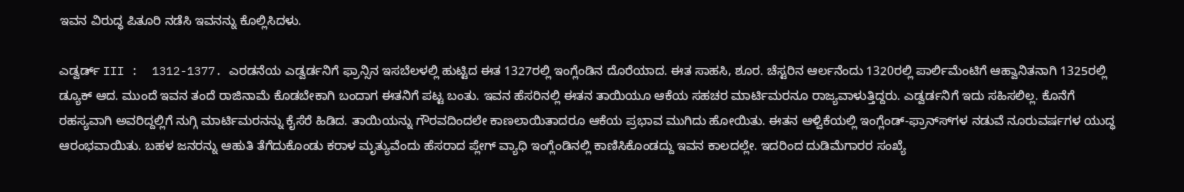ಇವನ ವಿರುದ್ಧ ಪಿತೂರಿ ನಡೆಸಿ ಇವನನ್ನು ಕೊಲ್ಲಿಸಿದಳು.

ಎಡ್ವರ್ಡ್ III :  1312-1377. ಎರಡನೆಯ ಎಡ್ವರ್ಡನಿಗೆ ಫ್ರಾನ್ಸಿನ ಇಸಬೆಲಳಲ್ಲಿ ಹುಟ್ಟಿದ ಈತ 1327ರಲ್ಲಿ ಇಂಗ್ಲೆಂಡಿನ ದೊರೆಯಾದ. ಈತ ಸಾಹಸಿ, ಶೂರ. ಚೆಸ್ಟರಿನ ಆರ್ಲನೆಂದು 1320ರಲ್ಲಿ ಪಾರ್ಲಿಮೆಂಟಿಗೆ ಆಹ್ವಾನಿತನಾಗಿ 1325ರಲ್ಲಿ ಡ್ಯೂಕ್ ಆದ. ಮುಂದೆ ಇವನ ತಂದೆ ರಾಜಿನಾಮೆ ಕೊಡಬೇಕಾಗಿ ಬಂದಾಗ ಈತನಿಗೆ ಪಟ್ಟ ಬಂತು. ಇವನ ಹೆಸರಿನಲ್ಲಿ ಈತನ ತಾಯಿಯೂ ಆಕೆಯ ಸಹಚರ ಮಾರ್ಟಿಮರನೂ ರಾಜ್ಯವಾಳುತ್ತಿದ್ದರು. ಎಡ್ವರ್ಡನಿಗೆ ಇದು ಸಹಿಸಲಿಲ್ಲ. ಕೊನೆಗೆ ರಹಸ್ಯವಾಗಿ ಅವರಿದ್ದಲ್ಲಿಗೆ ನುಗ್ಗಿ ಮಾರ್ಟಿಮರನನ್ನು ಕೈಸೆರೆ ಹಿಡಿದ. ತಾಯಿಯನ್ನು ಗೌರವದಿಂದಲೇ ಕಾಣಲಾಯಿತಾದರೂ ಆಕೆಯ ಪ್ರಭಾವ ಮುಗಿದು ಹೋಯಿತು. ಈತನ ಆಳ್ವಿಕೆಯಲ್ಲಿ ಇಂಗ್ಲೆಂಡ್-ಫ್ರಾನ್ಸ್‍ಗಳ ನಡುವೆ ನೂರುವರ್ಷಗಳ ಯುದ್ಧ ಆರಂಭವಾಯಿತು. ಬಹಳ ಜನರನ್ನು ಆಹುತಿ ತೆಗೆದುಕೊಂಡು ಕರಾಳ ಮೃತ್ಯುವೆಂದು ಹೆಸರಾದ ಪ್ಲೇಗ್ ವ್ಯಾಧಿ ಇಂಗ್ಲೆಂಡಿನಲ್ಲಿ ಕಾಣಿಸಿಕೊಂಡದ್ದು ಇವನ ಕಾಲದಲ್ಲೇ. ಇದರಿಂದ ದುಡಿಮೆಗಾರರ ಸಂಖ್ಯೆ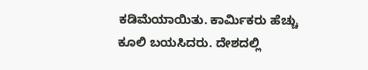ಕಡಿಮೆಯಾಯಿತು. ಕಾರ್ಮಿಕರು ಹೆಚ್ಚು ಕೂಲಿ ಬಯಸಿದರು. ದೇಶದಲ್ಲಿ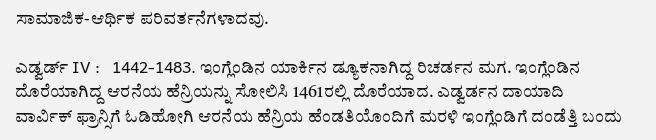ಸಾಮಾಜಿಕ-ಆರ್ಥಿಕ ಪರಿವರ್ತನೆಗಳಾದವು.

ಎಡ್ವರ್ಡ್ IV :   1442-1483. ಇಂಗ್ಲೆಂಡಿನ ಯಾರ್ಕಿನ ಡ್ಯೂಕನಾಗಿದ್ದ ರಿಚರ್ಡನ ಮಗ. ಇಂಗ್ಲೆಂಡಿನ ದೊರೆಯಾಗಿದ್ದ ಆರನೆಯ ಹೆನ್ರಿಯನ್ನು ಸೋಲಿಸಿ 1461ರಲ್ಲಿ ದೊರೆಯಾದ. ಎಡ್ವರ್ಡನ ದಾಯಾದಿ ವಾರ್ವಿಕ್ ಫ್ರಾನ್ಸಿಗೆ ಓಡಿಹೋಗಿ ಆರನೆಯ ಹೆನ್ರಿಯ ಹೆಂಡತಿಯೊಂದಿಗೆ ಮರಳಿ ಇಂಗ್ಲೆಂಡಿಗೆ ದಂಡೆತ್ತಿ ಬಂದು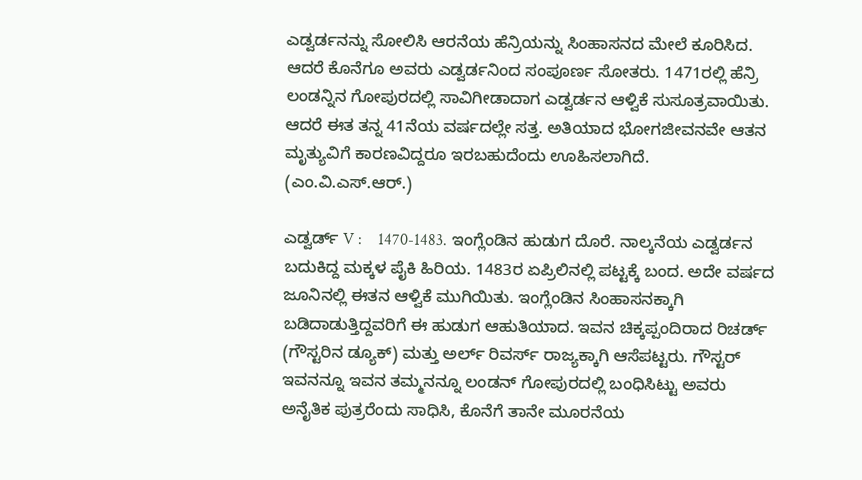ಎಡ್ವರ್ಡನನ್ನು ಸೋಲಿಸಿ ಆರನೆಯ ಹೆನ್ರಿಯನ್ನು ಸಿಂಹಾಸನದ ಮೇಲೆ ಕೂರಿಸಿದ. ಆದರೆ ಕೊನೆಗೂ ಅವರು ಎಡ್ವರ್ಡನಿಂದ ಸಂಪೂರ್ಣ ಸೋತರು. 1471ರಲ್ಲಿ ಹೆನ್ರಿ ಲಂಡನ್ನಿನ ಗೋಪುರದಲ್ಲಿ ಸಾವಿಗೀಡಾದಾಗ ಎಡ್ವರ್ಡನ ಆಳ್ವಿಕೆ ಸುಸೂತ್ರವಾಯಿತು. ಆದರೆ ಈತ ತನ್ನ 41ನೆಯ ವರ್ಷದಲ್ಲೇ ಸತ್ತ. ಅತಿಯಾದ ಭೋಗಜೀವನವೇ ಆತನ ಮೃತ್ಯುವಿಗೆ ಕಾರಣವಿದ್ದರೂ ಇರಬಹುದೆಂದು ಊಹಿಸಲಾಗಿದೆ.          (ಎಂ.ವಿ.ಎಸ್.ಆರ್.)

ಎಡ್ವರ್ಡ್ V :    1470-1483. ಇಂಗ್ಲೆಂಡಿನ ಹುಡುಗ ದೊರೆ. ನಾಲ್ಕನೆಯ ಎಡ್ವರ್ಡನ ಬದುಕಿದ್ದ ಮಕ್ಕಳ ಪೈಕಿ ಹಿರಿಯ. 1483ರ ಏಪ್ರಿಲಿನಲ್ಲಿ ಪಟ್ಟಕ್ಕೆ ಬಂದ. ಅದೇ ವರ್ಷದ ಜೂನಿನಲ್ಲಿ ಈತನ ಆಳ್ವಿಕೆ ಮುಗಿಯಿತು. ಇಂಗ್ಲೆಂಡಿನ ಸಿಂಹಾಸನಕ್ಕಾಗಿ ಬಡಿದಾಡುತ್ತಿದ್ದವರಿಗೆ ಈ ಹುಡುಗ ಆಹುತಿಯಾದ. ಇವನ ಚಿಕ್ಕಪ್ಪಂದಿರಾದ ರಿಚರ್ಡ್ (ಗೌಸ್ಟರಿನ ಡ್ಯೂಕ್) ಮತ್ತು ಅರ್ಲ್ ರಿವರ್ಸ್ ರಾಜ್ಯಕ್ಕಾಗಿ ಆಸೆಪಟ್ಟರು. ಗೌಸ್ಟರ್ ಇವನನ್ನೂ ಇವನ ತಮ್ಮನನ್ನೂ ಲಂಡನ್ ಗೋಪುರದಲ್ಲಿ ಬಂಧಿಸಿಟ್ಟು ಅವರು ಅನೈತಿಕ ಪುತ್ರರೆಂದು ಸಾಧಿಸಿ, ಕೊನೆಗೆ ತಾನೇ ಮೂರನೆಯ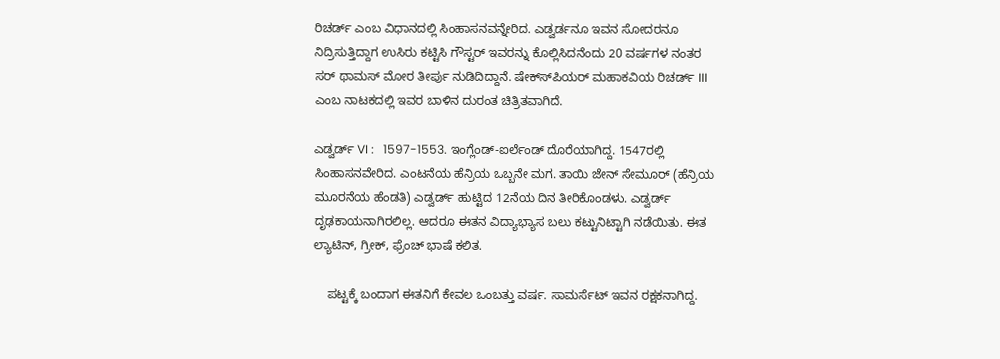ರಿಚರ್ಡ್ ಎಂಬ ವಿಧಾನದಲ್ಲಿ ಸಿಂಹಾಸನವನ್ನೇರಿದ. ಎಡ್ವರ್ಡನೂ ಇವನ ಸೋದರನೂ ನಿದ್ರಿಸುತ್ತಿದ್ದಾಗ ಉಸಿರು ಕಟ್ಟಿಸಿ ಗೌಸ್ಟರ್ ಇವರನ್ನು ಕೊಲ್ಲಿಸಿದನೆಂದು 20 ವರ್ಷಗಳ ನಂತರ ಸರ್ ಥಾಮಸ್ ಮೋರ ತೀರ್ಪು ನುಡಿದಿದ್ದಾನೆ. ಷೇಕ್ಸ್‍ಪಿಯರ್ ಮಹಾಕವಿಯ ರಿಚರ್ಡ್ III ಎಂಬ ನಾಟಕದಲ್ಲಿ ಇವರ ಬಾಳಿನ ದುರಂತ ಚಿತ್ರಿತವಾಗಿದೆ.

ಎಡ್ವರ್ಡ್ VI :   1597-1553. ಇಂಗ್ಲೆಂಡ್-ಐರ್ಲೆಂಡ್ ದೊರೆಯಾಗಿದ್ದ. 1547ರಲ್ಲಿ ಸಿಂಹಾಸನವೇರಿದ. ಎಂಟನೆಯ ಹೆನ್ರಿಯ ಒಬ್ಬನೇ ಮಗ. ತಾಯಿ ಜೇನ್ ಸೇಮೂರ್ (ಹೆನ್ರಿಯ ಮೂರನೆಯ ಹೆಂಡತಿ) ಎಡ್ವರ್ಡ್ ಹುಟ್ಟಿದ 12ನೆಯ ದಿನ ತೀರಿಕೊಂಡಳು. ಎಡ್ವರ್ಡ್ ದೃಢಕಾಯನಾಗಿರಲಿಲ್ಲ. ಆದರೂ ಈತನ ವಿದ್ಯಾಭ್ಯಾಸ ಬಲು ಕಟ್ಟುನಿಟ್ಟಾಗಿ ನಡೆಯಿತು. ಈತ ಲ್ಯಾಟಿನ್, ಗ್ರೀಕ್, ಫ್ರೆಂಚ್ ಭಾಷೆ ಕಲಿತ.

    ಪಟ್ಟಕ್ಕೆ ಬಂದಾಗ ಈತನಿಗೆ ಕೇವಲ ಒಂಬತ್ತು ವರ್ಷ. ಸಾಮರ್ಸೆಟ್ ಇವನ ರಕ್ಷಕನಾಗಿದ್ದ.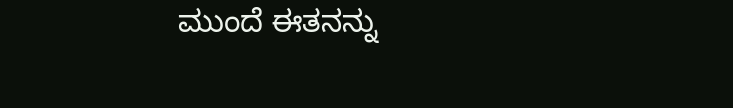ಮುಂದೆ ಈತನನ್ನು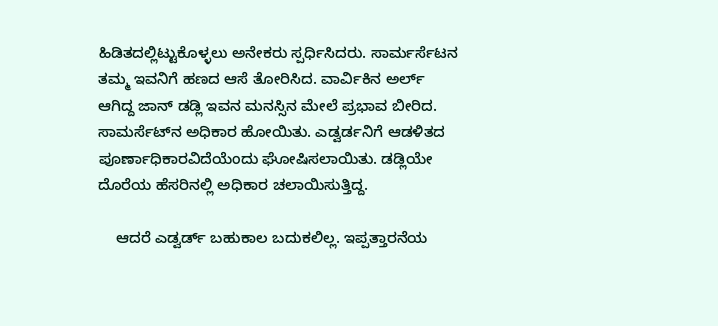ಹಿಡಿತದಲ್ಲಿಟ್ಟುಕೊಳ್ಳಲು ಅನೇಕರು ಸ್ಪರ್ಧಿಸಿದರು. ಸಾರ್ಮರ್ಸೆಟನ ತಮ್ಮ ಇವನಿಗೆ ಹಣದ ಆಸೆ ತೋರಿಸಿದ. ವಾರ್ವಿಕಿನ ಅರ್ಲ್ ಆಗಿದ್ದ ಜಾನ್ ಡಡ್ಲಿ ಇವನ ಮನಸ್ಸಿನ ಮೇಲೆ ಪ್ರಭಾವ ಬೀರಿದ. ಸಾಮರ್ಸೆಟ್‍ನ ಅಧಿಕಾರ ಹೋಯಿತು. ಎಡ್ವರ್ಡನಿಗೆ ಆಡಳಿತದ ಪೂರ್ಣಾಧಿಕಾರವಿದೆಯೆಂದು ಘೋಷಿಸಲಾಯಿತು. ಡಡ್ಲಿಯೇ ದೊರೆಯ ಹೆಸರಿನಲ್ಲಿ ಅಧಿಕಾರ ಚಲಾಯಿಸುತ್ತಿದ್ದ.

    ಆದರೆ ಎಡ್ವರ್ಡ್ ಬಹುಕಾಲ ಬದುಕಲಿಲ್ಲ. ಇಪ್ಪತ್ತಾರನೆಯ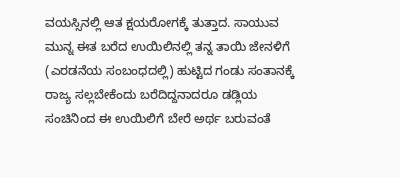ವಯಸ್ಸಿನಲ್ಲಿ ಆತ ಕ್ಷಯರೋಗಕ್ಕೆ ತುತ್ತಾದ. ಸಾಯುವ ಮುನ್ನ ಈತ ಬರೆದ ಉಯಿಲಿನಲ್ಲಿ ತನ್ನ ತಾಯಿ ಜೇನಳಿಗೆ (ಎರಡನೆಯ ಸಂಬಂಧದಲ್ಲಿ) ಹುಟ್ಟಿದ ಗಂಡು ಸಂತಾನಕ್ಕೆ ರಾಜ್ಯ ಸಲ್ಲಬೇಕೆಂದು ಬರೆದಿದ್ದನಾದರೂ ಡಡ್ಲಿಯ ಸಂಚಿನಿಂದ ಈ ಉಯಿಲಿಗೆ ಬೇರೆ ಅರ್ಥ ಬರುವಂತೆ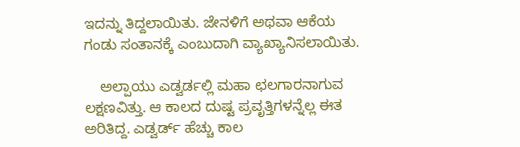ಇದನ್ನು ತಿದ್ದಲಾಯಿತು. ಜೇನಳಿಗೆ ಅಥವಾ ಆಕೆಯ ಗಂಡು ಸಂತಾನಕ್ಕೆ ಎಂಬುದಾಗಿ ವ್ಯಾಖ್ಯಾನಿಸಲಾಯಿತು.

    ಅಲ್ಪಾಯು ಎಡ್ವರ್ಡಲ್ಲಿ ಮಹಾ ಛಲಗಾರನಾಗುವ ಲಕ್ಷಣವಿತ್ತು. ಆ ಕಾಲದ ದುಷ್ಟ ಪ್ರವೃತ್ತಿಗಳನ್ನೆಲ್ಲ ಈತ ಅರಿತಿದ್ದ. ಎಡ್ವರ್ಡ್ ಹೆಚ್ಚು ಕಾಲ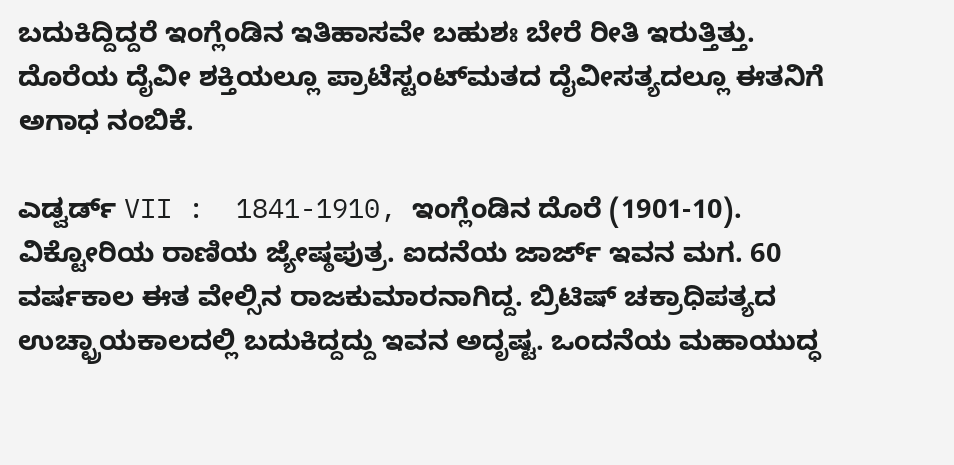ಬದುಕಿದ್ದಿದ್ದರೆ ಇಂಗ್ಲೆಂಡಿನ ಇತಿಹಾಸವೇ ಬಹುಶಃ ಬೇರೆ ರೀತಿ ಇರುತ್ತಿತ್ತು. ದೊರೆಯ ದೈವೀ ಶಕ್ತಿಯಲ್ಲೂ ಪ್ರಾಟೆಸ್ಟಂಟ್‍ಮತದ ದೈವೀಸತ್ಯದಲ್ಲೂ ಈತನಿಗೆ ಅಗಾಧ ನಂಬಿಕೆ.

ಎಡ್ವರ್ಡ್ VII :  1841-1910, ಇಂಗ್ಲೆಂಡಿನ ದೊರೆ (1901-10). ವಿಕ್ಟೋರಿಯ ರಾಣಿಯ ಜ್ಯೇಷ್ಠಪುತ್ರ. ಐದನೆಯ ಜಾರ್ಜ್ ಇವನ ಮಗ. 60 ವರ್ಷಕಾಲ ಈತ ವೇಲ್ಸಿನ ರಾಜಕುಮಾರನಾಗಿದ್ದ. ಬ್ರಿಟಿಷ್ ಚಕ್ರಾಧಿಪತ್ಯದ ಉಚ್ಛ್ರಾಯಕಾಲದಲ್ಲಿ ಬದುಕಿದ್ದದ್ದು ಇವನ ಅದೃಷ್ಟ. ಒಂದನೆಯ ಮಹಾಯುದ್ಧ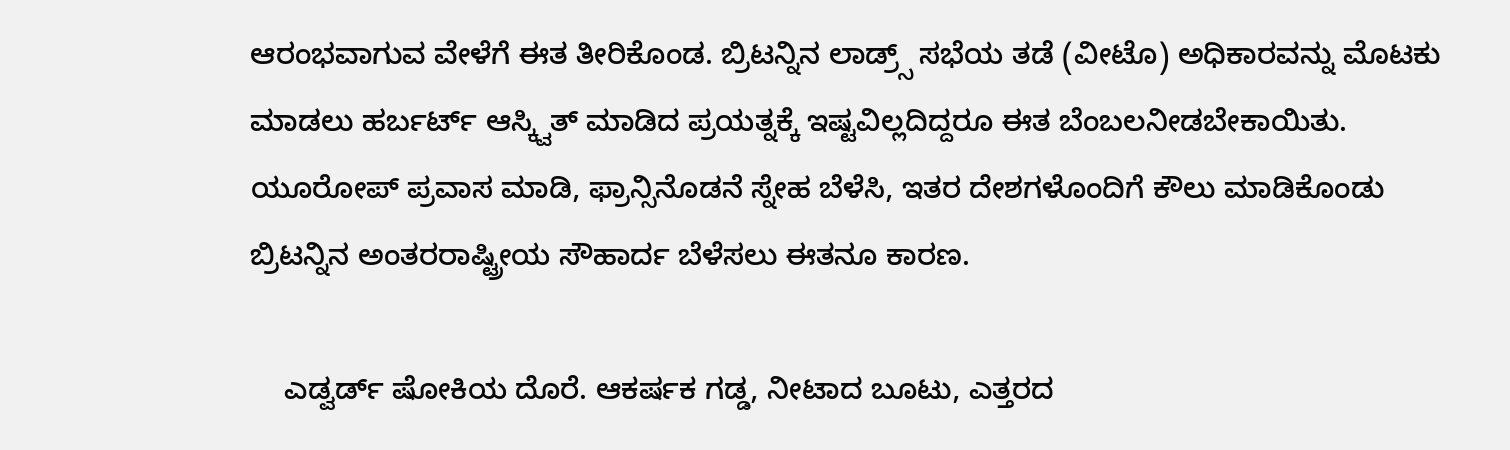ಆರಂಭವಾಗುವ ವೇಳೆಗೆ ಈತ ತೀರಿಕೊಂಡ. ಬ್ರಿಟನ್ನಿನ ಲಾಡ್ರ್ಸ್ ಸಭೆಯ ತಡೆ (ವೀಟೊ) ಅಧಿಕಾರವನ್ನು ಮೊಟಕು ಮಾಡಲು ಹರ್ಬರ್ಟ್ ಆಸ್ಕ್ವಿತ್ ಮಾಡಿದ ಪ್ರಯತ್ನಕ್ಕೆ ಇಷ್ಟವಿಲ್ಲದಿದ್ದರೂ ಈತ ಬೆಂಬಲನೀಡಬೇಕಾಯಿತು. ಯೂರೋಪ್ ಪ್ರವಾಸ ಮಾಡಿ, ಫ್ರಾನ್ಸಿನೊಡನೆ ಸ್ನೇಹ ಬೆಳೆಸಿ, ಇತರ ದೇಶಗಳೊಂದಿಗೆ ಕೌಲು ಮಾಡಿಕೊಂಡು ಬ್ರಿಟನ್ನಿನ ಅಂತರರಾಷ್ಟ್ರೀಯ ಸೌಹಾರ್ದ ಬೆಳೆಸಲು ಈತನೂ ಕಾರಣ.

    ಎಡ್ವರ್ಡ್ ಷೋಕಿಯ ದೊರೆ. ಆಕರ್ಷಕ ಗಡ್ಡ, ನೀಟಾದ ಬೂಟು, ಎತ್ತರದ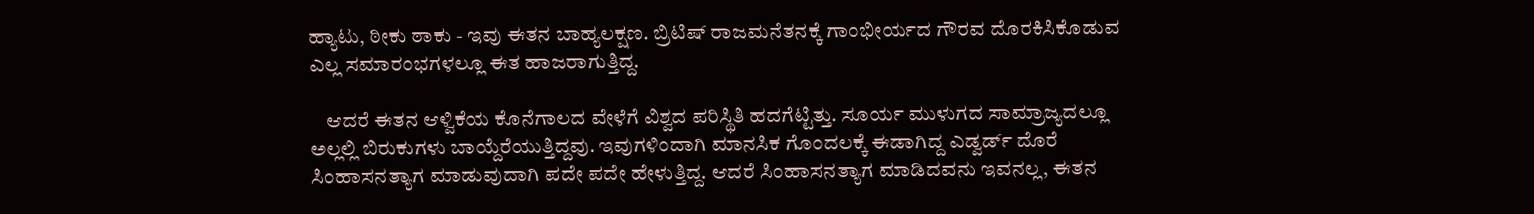ಹ್ಯಾಟು, ಠೀಕು ಠಾಕು - ಇವು ಈತನ ಬಾಹ್ಯಲಕ್ಷಣ. ಬ್ರಿಟಿಷ್ ರಾಜಮನೆತನಕ್ಕೆ ಗಾಂಭೀರ್ಯದ ಗೌರವ ದೊರಕಿಸಿಕೊಡುವ ಎಲ್ಲ ಸಮಾರಂಭಗಳಲ್ಲೂ ಈತ ಹಾಜರಾಗುತ್ತಿದ್ದ.

    ಆದರೆ ಈತನ ಆಳ್ವಿಕೆಯ ಕೊನೆಗಾಲದ ವೇಳೆಗೆ ವಿಶ್ವದ ಪರಿಸ್ಥಿತಿ ಹದಗೆಟ್ಟಿತ್ತು. ಸೂರ್ಯ ಮುಳುಗದ ಸಾಮ್ರಾಜ್ಯದಲ್ಲೂ ಅಲ್ಲಲ್ಲಿ ಬಿರುಕುಗಳು ಬಾಯ್ದೆರೆಯುತ್ತಿದ್ದವು. ಇವುಗಳಿಂದಾಗಿ ಮಾನಸಿಕ ಗೊಂದಲಕ್ಕೆ ಈಡಾಗಿದ್ದ ಎಡ್ವರ್ಡ್ ದೊರೆ ಸಿಂಹಾಸನತ್ಯಾಗ ಮಾಡುವುದಾಗಿ ಪದೇ ಪದೇ ಹೇಳುತ್ತಿದ್ದ. ಆದರೆ ಸಿಂಹಾಸನತ್ಯಾಗ ಮಾಡಿದವನು ಇವನಲ್ಲ, ಈತನ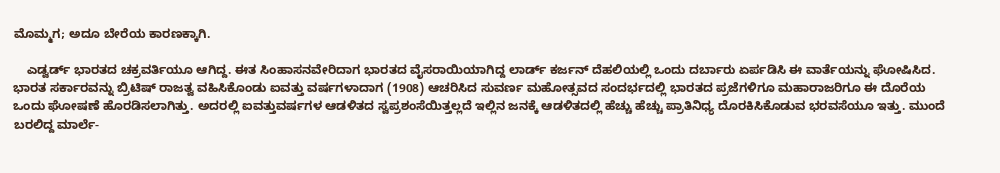ಮೊಮ್ಮಗ; ಅದೂ ಬೇರೆಯ ಕಾರಣಕ್ಕಾಗಿ.

    ಎಡ್ವರ್ಡ್ ಭಾರತದ ಚಕ್ರವರ್ತಿಯೂ ಆಗಿದ್ದ. ಈತ ಸಿಂಹಾಸನವೇರಿದಾಗ ಭಾರತದ ವೈಸರಾಯಿಯಾಗಿದ್ದ ಲಾರ್ಡ್ ಕರ್ಜನ್ ದೆಹಲಿಯಲ್ಲಿ ಒಂದು ದರ್ಬಾರು ಏರ್ಪಡಿಸಿ ಈ ವಾರ್ತೆಯನ್ನು ಘೋಷಿಸಿದ. ಭಾರತ ಸರ್ಕಾರವನ್ನು ಬ್ರಿಟಿಷ್ ರಾಜತ್ವ ವಹಿಸಿಕೊಂಡು ಐವತ್ತು ವರ್ಷಗಳಾದಾಗ (1908) ಆಚರಿಸಿದ ಸುವರ್ಣ ಮಹೋತ್ಸವದ ಸಂದರ್ಭದಲ್ಲಿ ಭಾರತದ ಪ್ರಜೆಗಳಿಗೂ ಮಹಾರಾಜರಿಗೂ ಈ ದೊರೆಯ ಒಂದು ಘೋಷಣೆ ಹೊರಡಿಸಲಾಗಿತ್ತು. ಅದರಲ್ಲಿ ಐವತ್ತುವರ್ಷಗಳ ಆಡಳಿತದ ಸ್ವಪ್ರಶಂಸೆಯಿತ್ತಲ್ಲದೆ ಇಲ್ಲಿನ ಜನಕ್ಕೆ ಆಡಳಿತದಲ್ಲಿ ಹೆಚ್ಚು ಹೆಚ್ಚು ಪ್ರಾತಿನಿಧ್ಯ ದೊರಕಿಸಿಕೊಡುವ ಭರವಸೆಯೂ ಇತ್ತು. ಮುಂದೆ ಬರಲಿದ್ದ ಮಾರ್ಲೆ-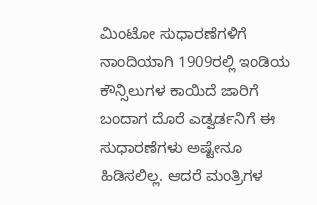ಮಿಂಟೋ ಸುಧಾರಣೆಗಳಿಗೆ ನಾಂದಿಯಾಗಿ 1909ರಲ್ಲಿ ಇಂಡಿಯ ಕೌನ್ಸಿಲುಗಳ ಕಾಯಿದೆ ಜಾರಿಗೆ ಬಂದಾಗ ದೊರೆ ಎಡ್ವರ್ಡನಿಗೆ ಈ ಸುಧಾರಣೆಗಳು ಅಷ್ಟೇನೂ ಹಿಡಿಸಲಿಲ್ಲ. ಆದರೆ ಮಂತ್ರಿಗಳ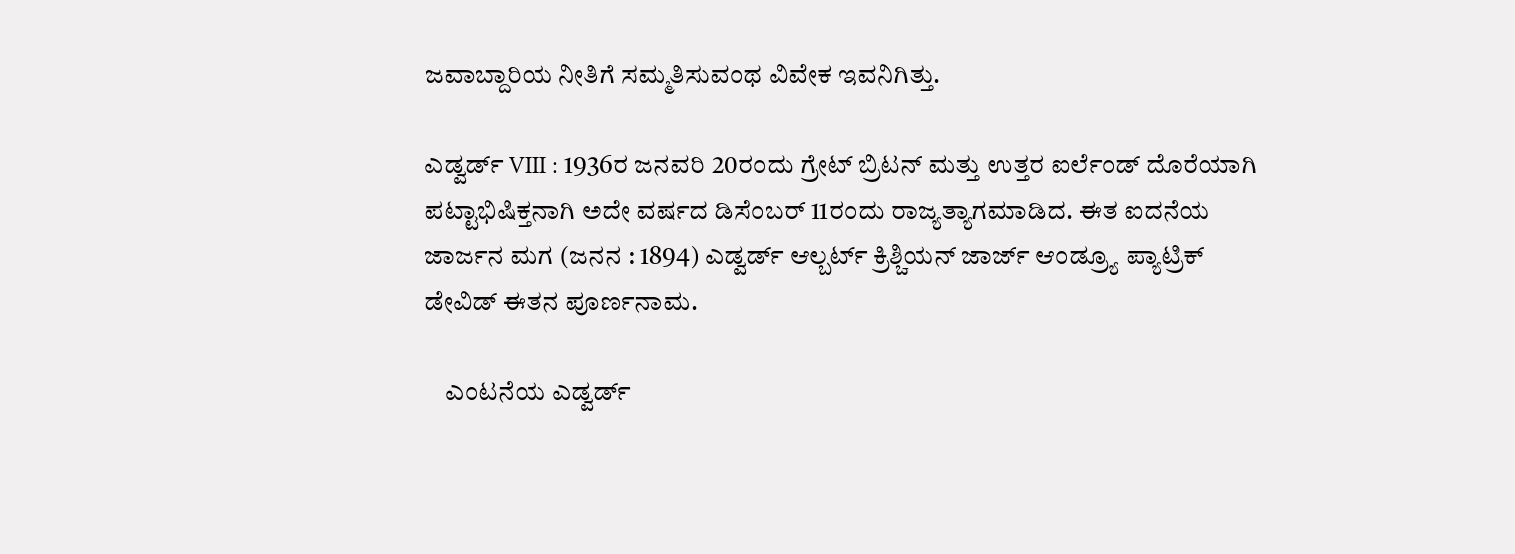ಜವಾಬ್ದಾರಿಯ ನೀತಿಗೆ ಸಮ್ಮತಿಸುವಂಥ ವಿವೇಕ ಇವನಿಗಿತ್ತು.

ಎಡ್ವರ್ಡ್ VIII : 1936ರ ಜನವರಿ 20ರಂದು ಗ್ರೇಟ್ ಬ್ರಿಟನ್ ಮತ್ತು ಉತ್ತರ ಐರ್ಲೆಂಡ್ ದೊರೆಯಾಗಿ ಪಟ್ಟಾಭಿಷಿಕ್ತನಾಗಿ ಅದೇ ವರ್ಷದ ಡಿಸೆಂಬರ್ 11ರಂದು ರಾಜ್ಯತ್ಯಾಗಮಾಡಿದ. ಈತ ಐದನೆಯ ಜಾರ್ಜನ ಮಗ (ಜನನ : 1894) ಎಡ್ವರ್ಡ್ ಆಲ್ಬರ್ಟ್ ಕ್ರಿಶ್ಚಿಯನ್ ಜಾರ್ಜ್ ಆಂಡ್ರ್ಯೂ ಪ್ಯಾಟ್ರಿಕ್ ಡೇವಿಡ್ ಈತನ ಪೂರ್ಣನಾಮ.

    ಎಂಟನೆಯ ಎಡ್ವರ್ಡ್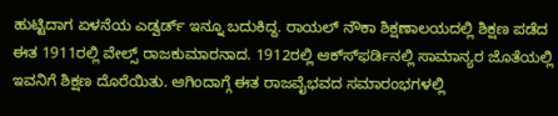ಹುಟ್ಟಿದಾಗ ಏಳನೆಯ ಎಡ್ವರ್ಡ್ ಇನ್ನೂ ಬದುಕಿದ್ದ. ರಾಯಲ್ ನೌಕಾ ಶಿಕ್ಷಣಾಲಯದಲ್ಲಿ ಶಿಕ್ಷಣ ಪಡೆದ ಈತ 1911ರಲ್ಲಿ ವೇಲ್ಸ್ ರಾಜಕುಮಾರನಾದ. 1912ರಲ್ಲಿ ಆಕ್ಸ್‍ಫರ್ಡಿನಲ್ಲಿ ಸಾಮಾನ್ಯರ ಜೊತೆಯಲ್ಲಿ ಇವನಿಗೆ ಶಿಕ್ಷಣ ದೊರೆಯಿತು. ಆಗಿಂದಾಗ್ಗೆ ಈತ ರಾಜವೈಭವದ ಸಮಾರಂಭಗಳಲ್ಲಿ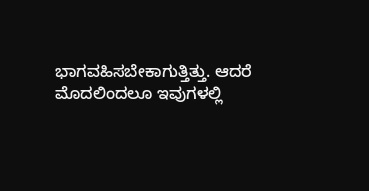ಭಾಗವಹಿಸಬೇಕಾಗುತ್ತಿತ್ತು. ಆದರೆ ಮೊದಲಿಂದಲೂ ಇವುಗಳಲ್ಲಿ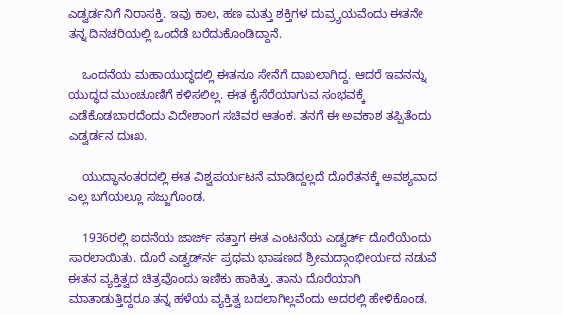ಎಡ್ವರ್ಡನಿಗೆ ನಿರಾಸಕ್ತಿ. ಇವು ಕಾಲ, ಹಣ ಮತ್ತು ಶಕ್ತಿಗಳ ದುವ್ರ್ಯಯವೆಂದು ಈತನೇ ತನ್ನ ದಿನಚರಿಯಲ್ಲಿ ಒಂದೆಡೆ ಬರೆದುಕೊಂಡಿದ್ದಾನೆ.

    ಒಂದನೆಯ ಮಹಾಯುದ್ಧದಲ್ಲಿ ಈತನೂ ಸೇನೆಗೆ ದಾಖಲಾಗಿದ್ದ. ಆದರೆ ಇವನನ್ನು ಯುದ್ಧದ ಮುಂಚೂಣಿಗೆ ಕಳಿಸಲಿಲ್ಲ. ಈತ ಕೈಸೆರೆಯಾಗುವ ಸಂಭವಕ್ಕೆ ಎಡೆಕೊಡಬಾರದೆಂದು ವಿದೇಶಾಂಗ ಸಚಿವರ ಆತಂಕ. ತನಗೆ ಈ ಅವಕಾಶ ತಪ್ಪಿತೆಂದು ಎಡ್ವರ್ಡನ ದುಃಖ.

    ಯುದ್ಧಾನಂತರದಲ್ಲಿ ಈತ ವಿಶ್ವಪರ್ಯಟನೆ ಮಾಡಿದ್ದಲ್ಲದೆ ದೊರೆತನಕ್ಕೆ ಅವಶ್ಯವಾದ ಎಲ್ಲ ಬಗೆಯಲ್ಲೂ ಸಜ್ಜುಗೊಂಡ.

    1936ರಲ್ಲಿ ಐದನೆಯ ಜಾರ್ಜ್ ಸತ್ತಾಗ ಈತ ಎಂಟನೆಯ ಎಡ್ವರ್ಡ್ ದೊರೆಯೆಂದು ಸಾರಲಾಯಿತು. ದೊರೆ ಎಡ್ವರ್ಡ್‍ನ ಪ್ರಥಮ ಭಾಷಣದ ಶ್ರೀಮದ್ಗಾಂಭೀರ್ಯದ ನಡುವೆ ಈತನ ವ್ಯಕ್ತಿತ್ವದ ಚಿತ್ರವೊಂದು ಇಣಿಕು ಹಾಕಿತ್ತು. ತಾನು ದೊರೆಯಾಗಿ ಮಾತಾಡುತ್ತಿದ್ದರೂ ತನ್ನ ಹಳೆಯ ವ್ಯಕ್ತಿತ್ವ ಬದಲಾಗಿಲ್ಲವೆಂದು ಅದರಲ್ಲಿ ಹೇಳಿಕೊಂಡ.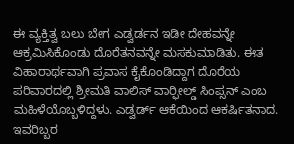ಈ ವ್ಯಕ್ತಿತ್ವ ಬಲು ಬೇಗ ಎಡ್ವರ್ಡನ ಇಡೀ ದೇಹವನ್ನೇ ಆಕ್ರಮಿಸಿಕೊಂಡು ದೊರೆತನವನ್ನೇ ಮಸಕುಮಾಡಿತು. ಈತ ವಿಹಾರಾರ್ಥವಾಗಿ ಪ್ರವಾಸ ಕೈಕೊಂಡಿದ್ದಾಗ ದೊರೆಯ ಪರಿವಾರದಲ್ಲಿ ಶ್ರೀಮತಿ ವಾಲಿಸ್ ವಾರ್‍ಫೀಲ್ಡ್ ಸಿಂಪ್ಸನ್ ಎಂಬ ಮಹಿಳೆಯೊಬ್ಬಳಿದ್ದಳು. ಎಡ್ವರ್ಡ್ ಆಕೆಯಿಂದ ಆಕರ್ಷಿತನಾದ. ಇವರಿಬ್ಬರ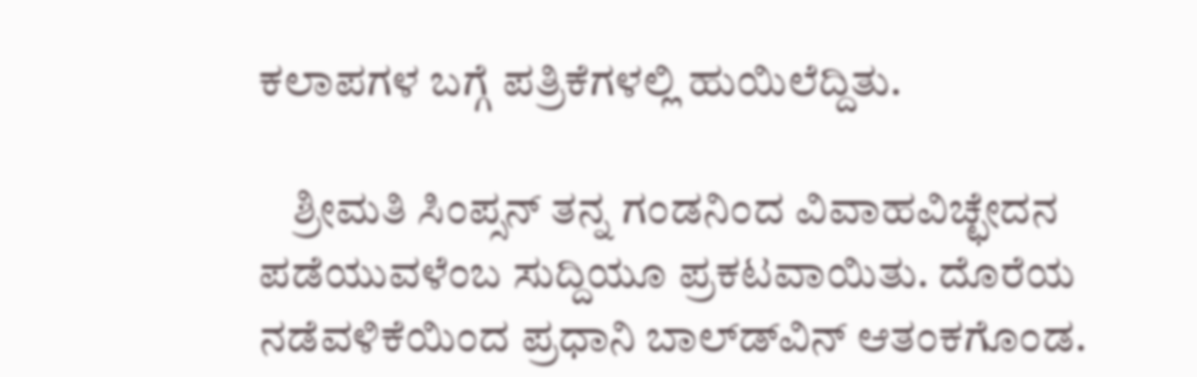ಕಲಾಪಗಳ ಬಗ್ಗೆ ಪತ್ರಿಕೆಗಳಲ್ಲಿ ಹುಯಿಲೆದ್ದಿತು.

    ಶ್ರೀಮತಿ ಸಿಂಪ್ಸನ್ ತನ್ನ ಗಂಡನಿಂದ ವಿವಾಹವಿಚ್ಛೇದನ ಪಡೆಯುವಳೆಂಬ ಸುದ್ದಿಯೂ ಪ್ರಕಟವಾಯಿತು. ದೊರೆಯ ನಡೆವಳಿಕೆಯಿಂದ ಪ್ರಧಾನಿ ಬಾಲ್ಡ್‍ವಿನ್ ಆತಂಕಗೊಂಡ.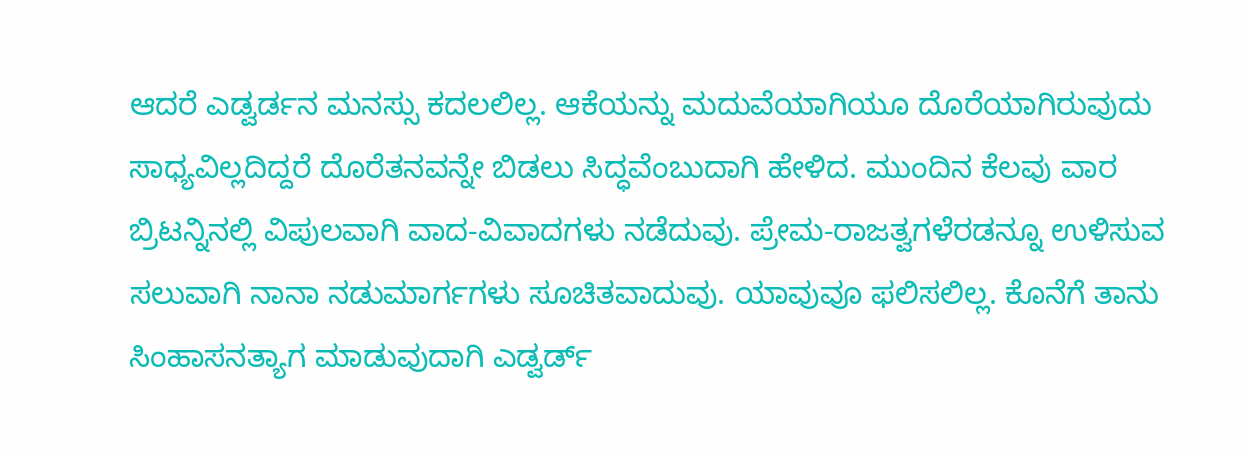ಆದರೆ ಎಡ್ವರ್ಡನ ಮನಸ್ಸು ಕದಲಲಿಲ್ಲ. ಆಕೆಯನ್ನು ಮದುವೆಯಾಗಿಯೂ ದೊರೆಯಾಗಿರುವುದು ಸಾಧ್ಯವಿಲ್ಲದಿದ್ದರೆ ದೊರೆತನವನ್ನೇ ಬಿಡಲು ಸಿದ್ಧವೆಂಬುದಾಗಿ ಹೇಳಿದ. ಮುಂದಿನ ಕೆಲವು ವಾರ ಬ್ರಿಟನ್ನಿನಲ್ಲಿ ವಿಪುಲವಾಗಿ ವಾದ-ವಿವಾದಗಳು ನಡೆದುವು. ಪ್ರೇಮ-ರಾಜತ್ವಗಳೆರಡನ್ನೂ ಉಳಿಸುವ ಸಲುವಾಗಿ ನಾನಾ ನಡುಮಾರ್ಗಗಳು ಸೂಚಿತವಾದುವು. ಯಾವುವೂ ಫಲಿಸಲಿಲ್ಲ. ಕೊನೆಗೆ ತಾನು ಸಿಂಹಾಸನತ್ಯಾಗ ಮಾಡುವುದಾಗಿ ಎಡ್ವರ್ಡ್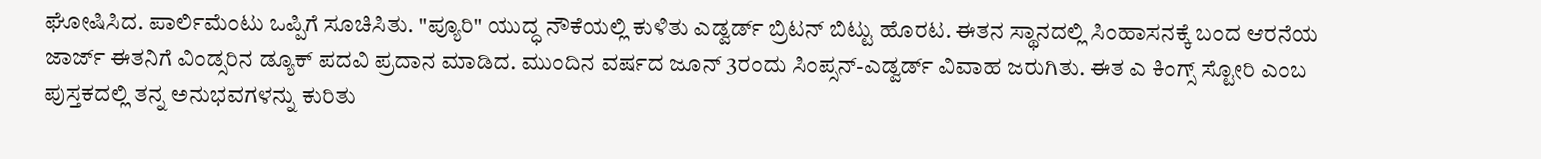ಘೋಷಿಸಿದ. ಪಾರ್ಲಿಮೆಂಟು ಒಪ್ಪಿಗೆ ಸೂಚಿಸಿತು. "ಪ್ಯೂರಿ" ಯುದ್ಧ ನೌಕೆಯಲ್ಲಿ ಕುಳಿತು ಎಡ್ವರ್ಡ್ ಬ್ರಿಟನ್ ಬಿಟ್ಟು ಹೊರಟ. ಈತನ ಸ್ಥಾನದಲ್ಲಿ ಸಿಂಹಾಸನಕ್ಕೆ ಬಂದ ಆರನೆಯ ಜಾರ್ಜ್ ಈತನಿಗೆ ವಿಂಡ್ಸರಿನ ಡ್ಯೂಕ್ ಪದವಿ ಪ್ರದಾನ ಮಾಡಿದ. ಮುಂದಿನ ವರ್ಷದ ಜೂನ್ 3ರಂದು ಸಿಂಪ್ಸನ್-ಎಡ್ವರ್ಡ್ ವಿವಾಹ ಜರುಗಿತು. ಈತ ಎ ಕಿಂಗ್ಸ್ ಸ್ಟೋರಿ ಎಂಬ ಪುಸ್ತಕದಲ್ಲಿ ತನ್ನ ಅನುಭವಗಳನ್ನು ಕುರಿತು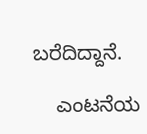ಬರೆದಿದ್ದಾನೆ.

    ಎಂಟನೆಯ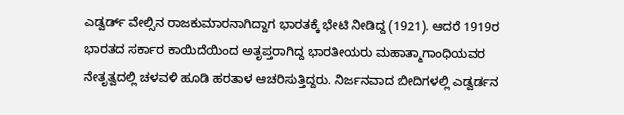ಎಡ್ವರ್ಡ್ ವೇಲ್ಸಿನ ರಾಜಕುಮಾರನಾಗಿದ್ದಾಗ ಭಾರತಕ್ಕೆ ಭೇಟಿ ನೀಡಿದ್ದ (1921). ಆದರೆ 1919ರ ಭಾರತದ ಸರ್ಕಾರ ಕಾಯಿದೆಯಿಂದ ಅತೃಪ್ತರಾಗಿದ್ದ ಭಾರತೀಯರು ಮಹಾತ್ಮಾಗಾಂಧಿಯವರ ನೇತೃತ್ವದಲ್ಲಿ ಚಳವಳಿ ಹೂಡಿ ಹರತಾಳ ಆಚರಿಸುತ್ತಿದ್ದರು. ನಿರ್ಜನವಾದ ಬೀದಿಗಳಲ್ಲಿ ಎಡ್ವರ್ಡನ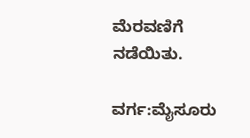ಮೆರವಣಿಗೆ ನಡೆಯಿತು.

ವರ್ಗ:ಮೈಸೂರು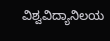ವಿಶ್ವವಿದ್ಯಾನಿಲಯ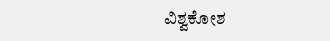ವಿಶ್ವಕೋಶ